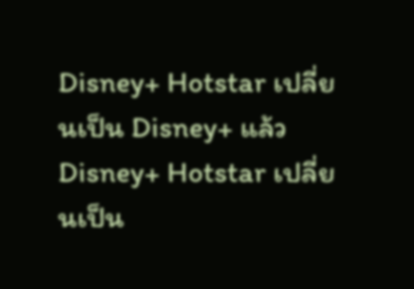Disney+ Hotstar เปลี่ยนเป็น Disney+ แล้ว
Disney+ Hotstar เปลี่ยนเป็น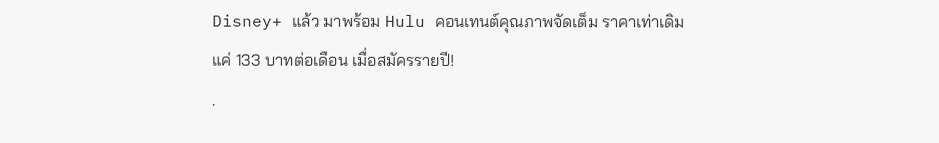Disney+ แล้ว มาพร้อม Hulu คอนเทนต์คุณภาพจัดเต็ม ราคาเท่าเดิม แค่ 133 บาทต่อเดือน เมื่อสมัครรายปี!
.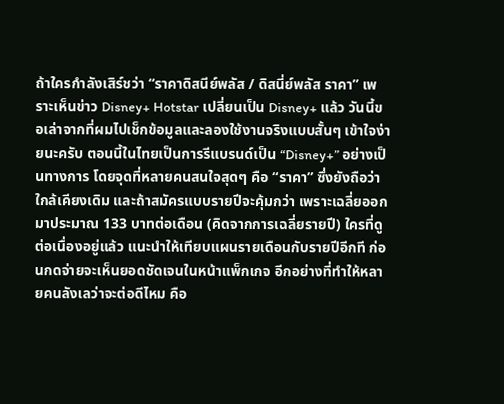ถ้าใครกำลังเสิร์ชว่า “ราคาดิสนีย์พลัส / ดิสนี่ย์พลัส ราคา” เพราะเห็นข่าว Disney+ Hotstar เปลี่ยนเป็น Disney+ แล้ว วันนี้ขอเล่าจากที่ผมไปเช็กข้อมูลและลองใช้งานจริงแบบสั้นๆ เข้าใจง่ายนะครับ ตอนนี้ในไทยเป็นการรีแบรนด์เป็น “Disney+” อย่างเป็นทางการ โดยจุดที่หลายคนสนใจสุดๆ คือ “ราคา” ซึ่งยังถือว่าใกล้เคียงเดิม และถ้าสมัครแบบรายปีจะคุ้มกว่า เพราะเฉลี่ยออกมาประมาณ 133 บาทต่อเดือน (คิดจากการเฉลี่ยรายปี) ใครที่ดูต่อเนื่องอยู่แล้ว แนะนำให้เทียบแผนรายเดือนกับรายปีอีกที ก่อนกดจ่ายจะเห็นยอดชัดเจนในหน้าแพ็กเกจ อีกอย่างที่ทำให้หลายคนลังเลว่าจะต่อดีไหม คือ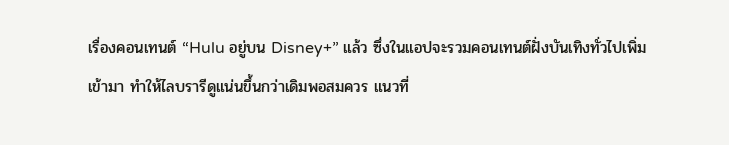เรื่องคอนเทนต์ “Hulu อยู่บน Disney+” แล้ว ซึ่งในแอปจะรวมคอนเทนต์ฝั่งบันเทิงทั่วไปเพิ่มเข้ามา ทำให้ไลบรารีดูแน่นขึ้นกว่าเดิมพอสมควร แนวที่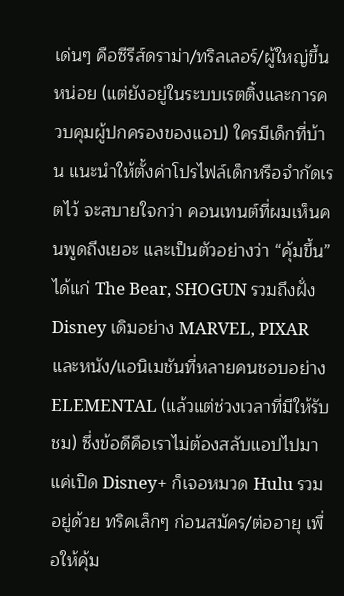เด่นๆ คือซีรีส์ดราม่า/ทริลเลอร์/ผู้ใหญ่ขึ้นหน่อย (แต่ยังอยู่ในระบบเรตติ้งและการควบคุมผู้ปกครองของแอป) ใครมีเด็กที่บ้าน แนะนำให้ตั้งค่าโปรไฟล์เด็กหรือจำกัดเรตไว้ จะสบายใจกว่า คอนเทนต์ที่ผมเห็นคนพูดถึงเยอะ และเป็นตัวอย่างว่า “คุ้มขึ้น” ได้แก่ The Bear, SHOGUN รวมถึงฝั่ง Disney เดิมอย่าง MARVEL, PIXAR และหนัง/แอนิเมชันที่หลายคนชอบอย่าง ELEMENTAL (แล้วแต่ช่วงเวลาที่มีให้รับชม) ซึ่งข้อดีคือเราไม่ต้องสลับแอปไปมา แค่เปิด Disney+ ก็เจอหมวด Hulu รวมอยู่ด้วย ทริคเล็กๆ ก่อนสมัคร/ต่ออายุ เพื่อให้คุ้ม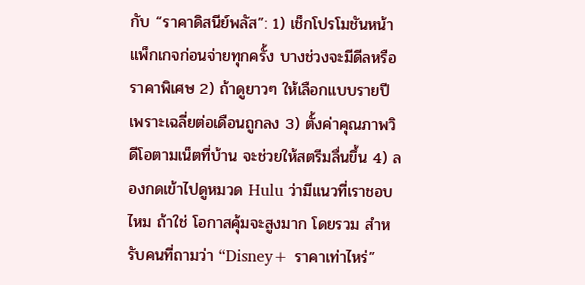กับ “ราคาดิสนีย์พลัส”: 1) เช็กโปรโมชันหน้าแพ็กเกจก่อนจ่ายทุกครั้ง บางช่วงจะมีดีลหรือราคาพิเศษ 2) ถ้าดูยาวๆ ให้เลือกแบบรายปี เพราะเฉลี่ยต่อเดือนถูกลง 3) ตั้งค่าคุณภาพวิดีโอตามเน็ตที่บ้าน จะช่วยให้สตรีมลื่นขึ้น 4) ลองกดเข้าไปดูหมวด Hulu ว่ามีแนวที่เราชอบไหม ถ้าใช่ โอกาสคุ้มจะสูงมาก โดยรวม สำหรับคนที่ถามว่า “Disney+ ราคาเท่าไหร่”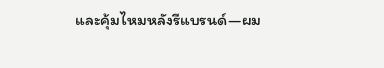และคุ้มไหมหลังรีแบรนด์—ผม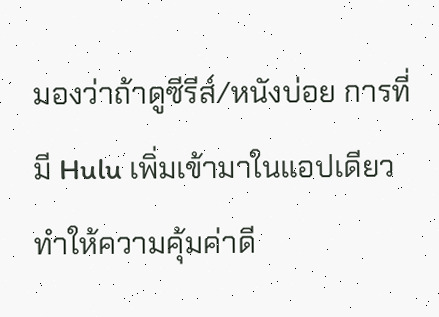มองว่าถ้าดูซีรีส์/หนังบ่อย การที่มี Hulu เพิ่มเข้ามาในแอปเดียว ทำให้ความคุ้มค่าดี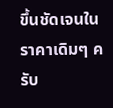ขึ้นชัดเจนในราคาเดิมๆ ครับ